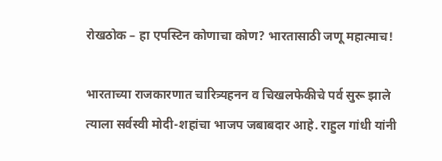रोखठोक – हा एपस्टिन कोणाचा कोण? भारतासाठी जणू महात्माच!

भारताच्या राजकारणात चारित्र्यहनन व चिखलफेकीचे पर्व सुरू झाले त्याला सर्वस्वी मोदी-शहांचा भाजप जबाबदार आहे. राहुल गांधी यांनी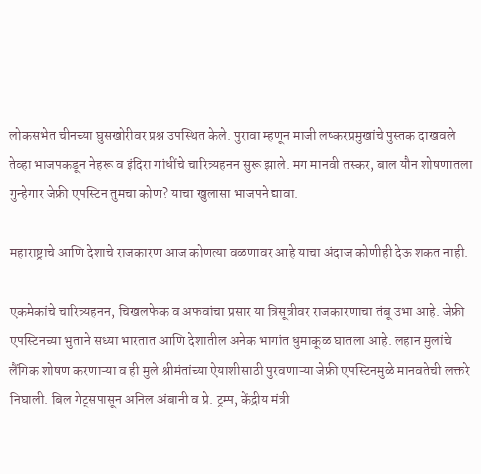लोकसभेत चीनच्या घुसखोरीवर प्रश्न उपस्थित केले. पुरावा म्हणून माजी लष्करप्रमुखांचे पुस्तक दाखवले तेव्हा भाजपकडून नेहरू व इंदिरा गांधींचे चारित्र्यहनन सुरू झाले. मग मानवी तस्कर, बाल यौन शोषणातला गुन्हेगार जेफ्री एपस्टिन तुमचा कोण? याचा खुलासा भाजपने द्यावा.

महाराष्ट्राचे आणि देशाचे राजकारण आज कोणत्या वळणावर आहे याचा अंदाज कोणीही देऊ शकत नाही.

एकमेकांचे चारित्र्यहनन, चिखलफेक व अफवांचा प्रसार या त्रिसूत्रीवर राजकारणाचा तंबू उभा आहे. जेफ्री एपस्टिनच्या भुताने सध्या भारतात आणि देशातील अनेक भागांत धुमाकूळ घातला आहे. लहान मुलांचे लैंगिक शोषण करणाऱ्या व ही मुले श्रीमंतांच्या ऐयाशीसाठी पुरवणाऱ्या जेफ्री एपस्टिनमुळे मानवतेची लक्तरे निघाली. बिल गेट्सपासून अनिल अंबानी व प्रे. ट्रम्प, केंद्रीय मंत्री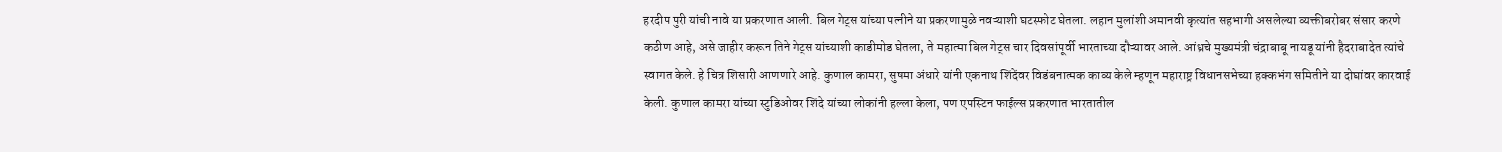हरदीप पुरी यांची नावे या प्रकरणात आली. बिल गेट्स यांच्या पत्नीने या प्रकरणामुळे नवऱ्याशी घटस्फोट घेतला. लहान मुलांशी अमानवी कृत्यांत सहभागी असलेल्या व्यक्तीबरोबर संसार करणे कठीण आहे, असे जाहीर करून तिने गेट्स यांच्याशी काडीमोड घेतला, ते महात्मा बिल गेट्स चार दिवसांपूर्वी भारताच्या दौऱ्यावर आले. आंध्रचे मुख्यमंत्री चंद्राबाबू नायडू यांनी हैदराबादेत त्यांचे स्वागत केले. हे चित्र शिसारी आणणारे आहे. कुणाल कामरा, सुषमा अंधारे यांनी एकनाथ शिंदेंवर विडंबनात्मक काव्य केले म्हणून महाराष्ट्र विधानसभेच्या हक्कभंग समितीने या दोघांवर कारवाई केली. कुणाल कामरा यांच्या स्टुडिओवर शिंदे यांच्या लोकांनी हल्ला केला, पण एपस्टिन फाईल्स प्रकरणात भारतातील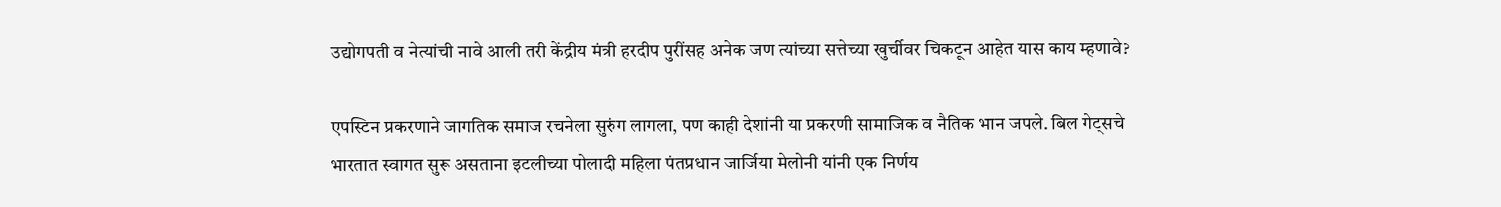उद्योगपती व नेत्यांची नावे आली तरी केंद्रीय मंत्री हरदीप पुरींसह अनेक जण त्यांच्या सत्तेच्या खुर्चीवर चिकटून आहेत यास काय म्हणावे?

एपस्टिन प्रकरणाने जागतिक समाज रचनेला सुरुंग लागला, पण काही देशांनी या प्रकरणी सामाजिक व नैतिक भान जपले. बिल गेट्सचे भारतात स्वागत सुरू असताना इटलीच्या पोलादी महिला पंतप्रधान जार्जिया मेलोनी यांनी एक निर्णय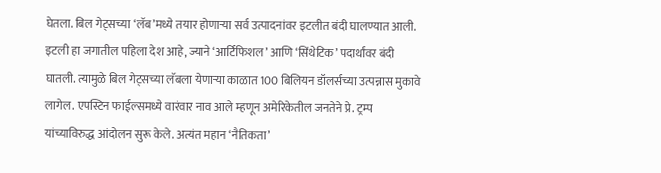घेतला. बिल गेट्सच्या ‘लॅब’मध्ये तयार होणाऱ्या सर्व उत्पादनांवर इटलीत बंदी घालण्यात आली. इटली हा जगातील पहिला देश आहे, ज्याने ‘आर्टिफिशल’ आणि ‘सिंथेटिक’ पदार्थांवर बंदी घातली. त्यामुळे बिल गेट्सच्या लॅबला येणाऱ्या काळात 100 बिलियन डॉलर्सच्या उत्पन्नास मुकावे लागेल. एपस्टिन फाईल्समध्ये वारंवार नाव आले म्हणून अमेरिकेतील जनतेने प्रे. ट्रम्प यांच्याविरुद्ध आंदोलन सुरू केले. अत्यंत महान ‘नैतिकता’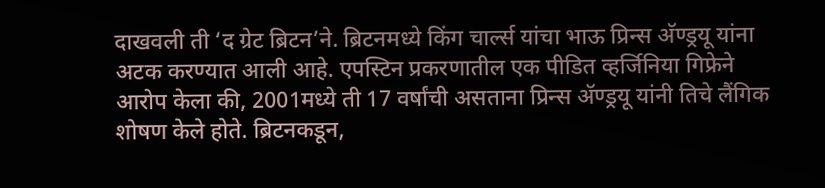दाखवली ती ‘द ग्रेट ब्रिटन’ने. ब्रिटनमध्ये किंग चार्ल्स यांचा भाऊ प्रिन्स अ‍ॅण्ड्रयू यांना अटक करण्यात आली आहे. एपस्टिन प्रकरणातील एक पीडित व्हर्जिनिया गिफ्रेने आरोप केला की, 2001मध्ये ती 17 वर्षांची असताना प्रिन्स अ‍ॅण्ड्रयू यांनी तिचे लैंगिक शोषण केले होते. ब्रिटनकडून,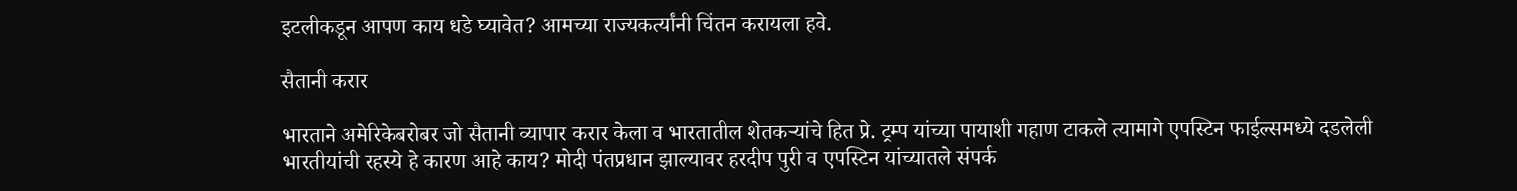इटलीकडून आपण काय धडे घ्यावेत? आमच्या राज्यकर्त्यांनी चिंतन करायला हवे.

सैतानी करार

भारताने अमेरिकेबरोबर जो सैतानी व्यापार करार केला व भारतातील शेतकऱ्यांचे हित प्रे. ट्रम्प यांच्या पायाशी गहाण टाकले त्यामागे एपस्टिन फाईल्समध्ये दडलेली भारतीयांची रहस्ये हे कारण आहे काय? मोदी पंतप्रधान झाल्यावर हरदीप पुरी व एपस्टिन यांच्यातले संपर्क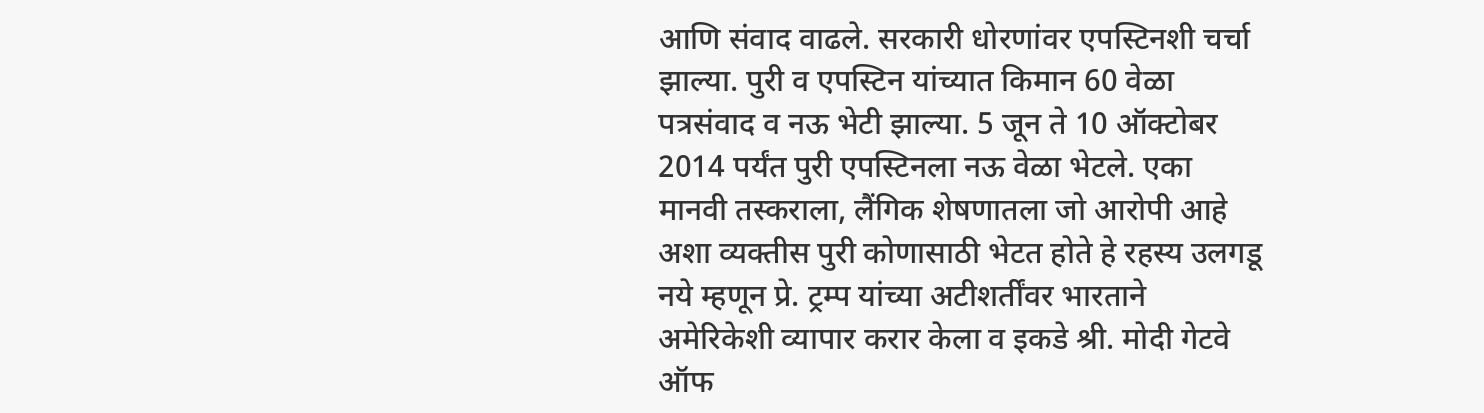आणि संवाद वाढले. सरकारी धोरणांवर एपस्टिनशी चर्चा झाल्या. पुरी व एपस्टिन यांच्यात किमान 60 वेळा पत्रसंवाद व नऊ भेटी झाल्या. 5 जून ते 10 ऑक्टोबर 2014 पर्यंत पुरी एपस्टिनला नऊ वेळा भेटले. एका मानवी तस्कराला, लैंगिक शेषणातला जो आरोपी आहे अशा व्यक्तीस पुरी कोणासाठी भेटत होते हे रहस्य उलगडू नये म्हणून प्रे. ट्रम्प यांच्या अटीशर्तींवर भारताने अमेरिकेशी व्यापार करार केला व इकडे श्री. मोदी गेटवे ऑफ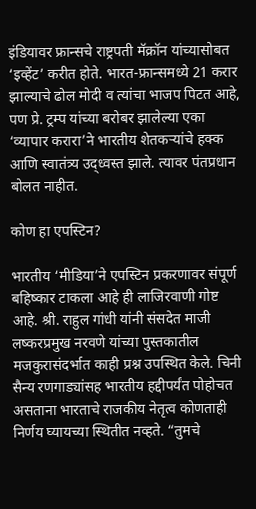इंडियावर फ्रान्सचे राष्ट्रपती मॅक्रॉन यांच्यासोबत ‘इव्हेंट’ करीत होते. भारत-फ्रान्समध्ये 21 करार झाल्याचे ढोल मोदी व त्यांचा भाजप पिटत आहे, पण प्रे. ट्रम्प यांच्या बरोबर झालेल्या एका ‘व्यापार करारा’ने भारतीय शेतकऱ्यांचे हक्क आणि स्वातंत्र्य उद्ध्वस्त झाले. त्यावर पंतप्रधान बोलत नाहीत.

कोण हा एपस्टिन?

भारतीय ‘मीडिया’ने एपस्टिन प्रकरणावर संपूर्ण बहिष्कार टाकला आहे ही लाजिरवाणी गोष्ट आहे. श्री. राहुल गांधी यांनी संसदेत माजी लष्करप्रमुख नरवणे यांच्या पुस्तकातील मजकुरासंदर्भात काही प्रश्न उपस्थित केले. चिनी सैन्य रणगाड्यांसह भारतीय हद्दीपर्यंत पोहोचत असताना भारताचे राजकीय नेतृत्व कोणताही निर्णय घ्यायच्या स्थितीत नव्हते. “तुमचे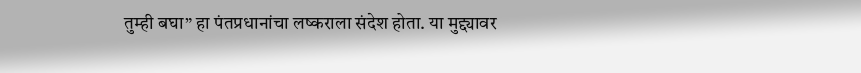तुम्ही बघा” हा पंतप्रधानांचा लष्कराला संदेश होता. या मुद्द्यावर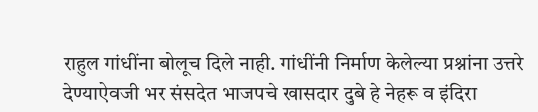राहुल गांधींना बोलूच दिले नाही. गांधींनी निर्माण केलेल्या प्रश्नांना उत्तरे देण्याऐवजी भर संसदेत भाजपचे खासदार दुबे हे नेहरू व इंदिरा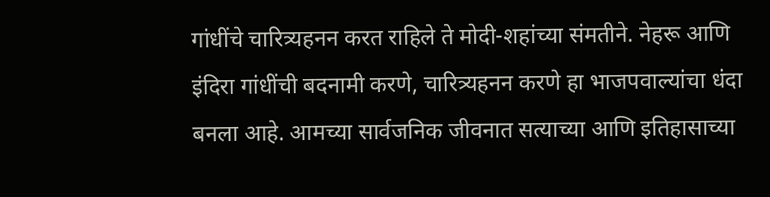गांधींचे चारित्र्यहनन करत राहिले ते मोदी-शहांच्या संमतीने. नेहरू आणि इंदिरा गांधींची बदनामी करणे, चारित्र्यहनन करणे हा भाजपवाल्यांचा धंदा बनला आहे. आमच्या सार्वजनिक जीवनात सत्याच्या आणि इतिहासाच्या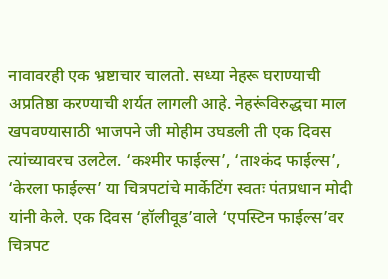नावावरही एक भ्रष्टाचार चालतो. सध्या नेहरू घराण्याची अप्रतिष्ठा करण्याची शर्यत लागली आहे. नेहरूंविरुद्धचा माल खपवण्यासाठी भाजपने जी मोहीम उघडली ती एक दिवस त्यांच्यावरच उलटेल. ‘कश्मीर फाईल्स’, ‘ताश्कंद फाईल्स’, ‘केरला फाईल्स’ या चित्रपटांचे मार्केटिंग स्वतः पंतप्रधान मोदी यांनी केले. एक दिवस ‘हॉलीवूड’वाले ‘एपस्टिन फाईल्स’वर चित्रपट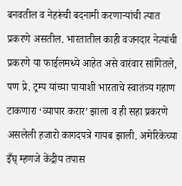बनवतील व नेहरूंची बदनामी करणाऱ्यांची त्यात प्रकरणे असतील. भारतातील काही वजनदार नेत्यांची प्रकरणे या फाईलमध्ये आहेत असे वारंवार सांगितले, पण प्रे. ट्रम्प यांच्या पायाशी भारताचे स्वातंत्र्य गहाण टाकणारा ‘व्यापार करार’ झाला व ही सहा प्रकरणे असलेली हजारो कागदपत्रे गायब झाली. अमेरिकेच्या इँघ् म्हणजे केंद्रीय तपास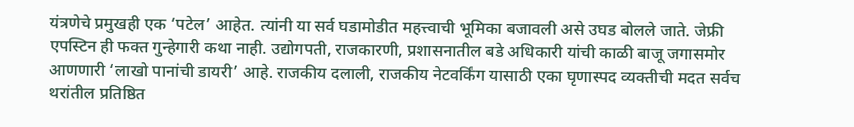यंत्रणेचे प्रमुखही एक ‘पटेल’ आहेत. त्यांनी या सर्व घडामोडीत महत्त्वाची भूमिका बजावली असे उघड बोलले जाते. जेफ्री एपस्टिन ही फक्त गुन्हेगारी कथा नाही. उद्योगपती, राजकारणी, प्रशासनातील बडे अधिकारी यांची काळी बाजू जगासमोर आणणारी ‘लाखो पानांची डायरी’ आहे. राजकीय दलाली, राजकीय नेटवर्किंग यासाठी एका घृणास्पद व्यक्तीची मदत सर्वच थरांतील प्रतिष्ठित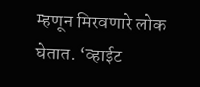म्हणून मिरवणारे लोक घेतात. ‘व्हाईट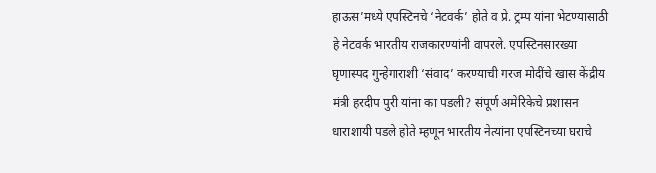हाऊस’मध्ये एपस्टिनचे ‘नेटवर्क’ होते व प्रे. ट्रम्प यांना भेटण्यासाठी हे नेटवर्क भारतीय राजकारण्यांनी वापरले. एपस्टिनसारख्या घृणास्पद गुन्हेगाराशी ‘संवाद’ करण्याची गरज मोदींचे खास केंद्रीय मंत्री हरदीप पुरी यांना का पडली? संपूर्ण अमेरिकेचे प्रशासन धाराशायी पडले होते म्हणून भारतीय नेत्यांना एपस्टिनच्या घराचे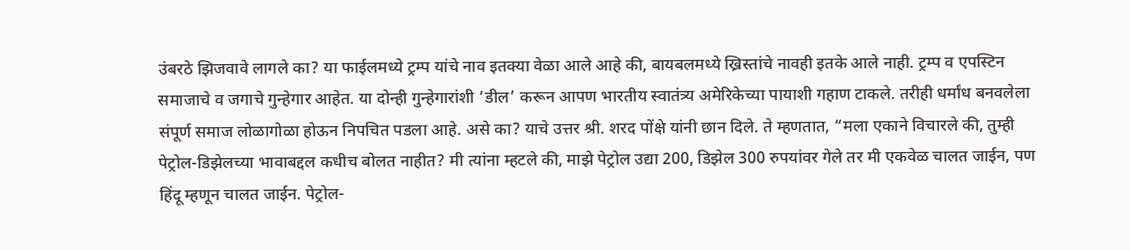उंबरठे झिजवावे लागले का? या फाईलमध्ये ट्रम्प यांचे नाव इतक्या वेळा आले आहे की, बायबलमध्ये ख्रिस्तांचे नावही इतके आले नाही. ट्रम्प व एपस्टिन समाजाचे व जगाचे गुन्हेगार आहेत. या दोन्ही गुन्हेगारांशी ‘डील’ करून आपण भारतीय स्वातंत्र्य अमेरिकेच्या पायाशी गहाण टाकले. तरीही धर्मांध बनवलेला संपूर्ण समाज लोळागोळा होऊन निपचित पडला आहे. असे का? याचे उत्तर श्री. शरद पोंक्षे यांनी छान दिले. ते म्हणतात, “मला एकाने विचारले की, तुम्ही पेट्रोल-डिझेलच्या भावाबद्दल कधीच बोलत नाहीत? मी त्यांना म्हटले की, माझे पेट्रोल उद्या 200, डिझेल 300 रुपयांवर गेले तर मी एकवेळ चालत जाईन, पण हिंदू म्हणून चालत जाईन. पेट्रोल-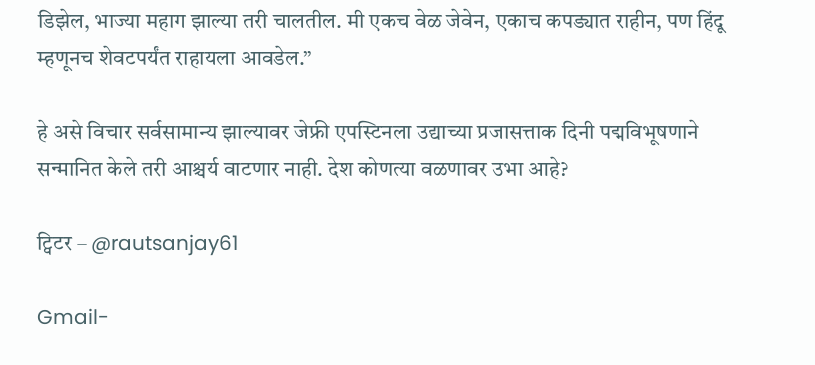डिझेल, भाज्या महाग झाल्या तरी चालतील. मी एकच वेळ जेवेन, एकाच कपड्यात राहीन, पण हिंदू म्हणूनच शेवटपर्यंत राहायला आवडेल.”

हे असे विचार सर्वसामान्य झाल्यावर जेफ्री एपस्टिनला उद्याच्या प्रजासत्ताक दिनी पद्मविभूषणाने सन्मानित केले तरी आश्चर्य वाटणार नाही. देश कोणत्या वळणावर उभा आहे?

ट्विटर – @rautsanjay61

Gmail-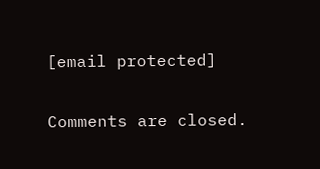[email protected]

Comments are closed.